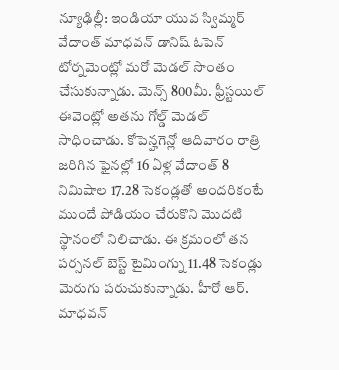న్యూఢిల్లీ: ఇండియా యువ స్విమ్మర్ వేదాంత్ మాధవన్ డానిష్ ఓపెన్ టోర్నమెంట్లో మరో మెడల్ సొంతం చేసుకున్నాడు. మెన్స్ 800మీ. ఫ్రీస్టయిల్ ఈవెంట్లో అతను గోల్డ్ మెడల్ సాధించాడు. కోపెన్హగెన్లో ఆదివారం రాత్రి జరిగిన ఫైనల్లో 16 ఏళ్ల వేదాంత్ 8 నిమిషాల 17.28 సెకండ్లతో అందరికంటే ముందే పోడియం చేరుకొని మొదటి స్థానంలో నిలిచాడు. ఈ క్రమంలో తన పర్సనల్ బెస్ట్ టైమింగ్ను 11.48 సెకండ్లు మెరుగు పరుచుకున్నాడు. హీరో ఆర్. మాధవన్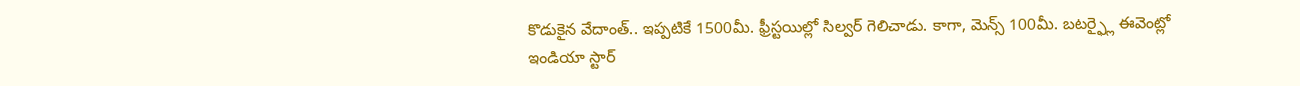కొడుకైన వేదాంత్.. ఇప్పటికే 1500మీ. ఫ్రీస్టయిల్లో సిల్వర్ గెలిచాడు. కాగా, మెన్స్ 100మీ. బటర్ఫ్లై ఈవెంట్లో ఇండియా స్టార్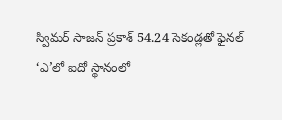స్విమర్ సాజన్ ప్రకాశ్ 54.24 సెకండ్లతో ఫైనల్ ‘ఎ’లో ఐదో స్థానంలో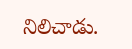నిలిచాడు.